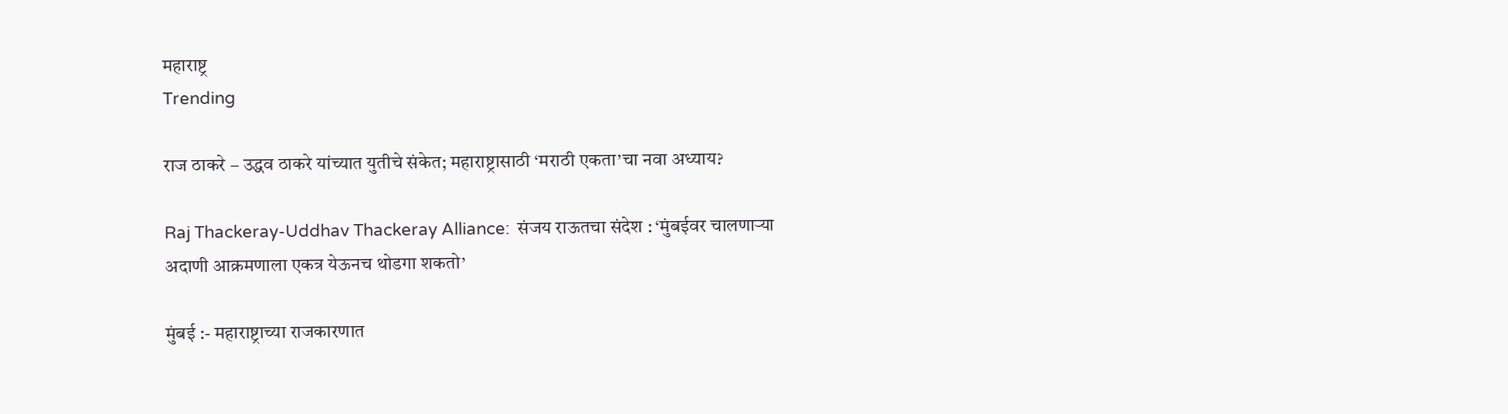महाराष्ट्र
Trending

राज ठाकरे – उद्धव ठाकरे यांच्यात युतीचे संकेत; महाराष्ट्रासाठी ‘मराठी एकता’चा नवा अध्याय?

Raj Thackeray-Uddhav Thackeray Alliance:  संजय राऊतचा संदेश : ‘मुंबईवर चालणाऱ्या अदाणी आक्रमणाला एकत्र येऊनच थोडगा शकतो’

मुंबई :- महाराष्ट्राच्या राजकारणात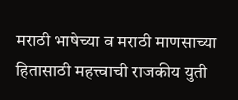मराठी भाषेच्या व मराठी माणसाच्या हितासाठी महत्त्वाची राजकीय युती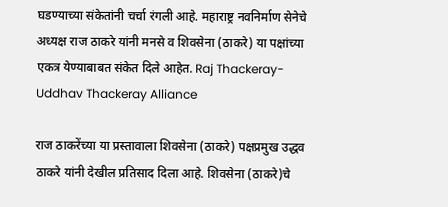घडण्याच्या संकेतांनी चर्चा रंगली आहे. महाराष्ट्र नवनिर्माण सेनेचे अध्यक्ष राज ठाकरे यांनी मनसे व शिवसेना (ठाकरे) या पक्षांच्या एकत्र येण्याबाबत संकेत दिले आहेत. Raj Thackeray-Uddhav Thackeray Alliance

राज ठाकरेंच्या या प्रस्तावाला शिवसेना (ठाकरे) पक्षप्रमुख उद्धव ठाकरे यांनी देखील प्रतिसाद दिला आहे. शिवसेना (ठाकरे)चे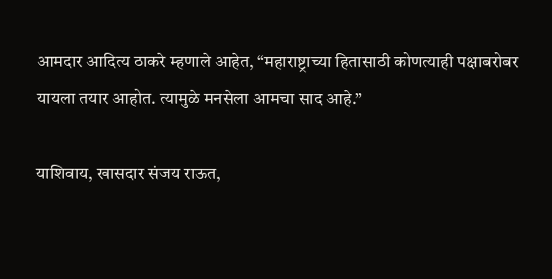आमदार आदित्य ठाकरे म्हणाले आहेत, “महाराष्ट्राच्या हितासाठी कोणत्याही पक्षाबरोबर यायला तयार आहोत. त्यामुळे मनसेला आमचा साद आहे.”

याशिवाय, खासदार संजय राऊत,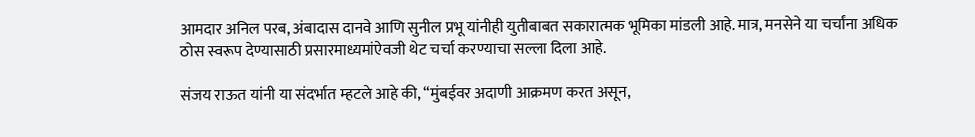आमदार अनिल परब, अंबादास दानवे आणि सुनील प्रभू यांनीही युतीबाबत सकारात्मक भूमिका मांडली आहे. मात्र, मनसेने या चर्चांना अधिक ठोस स्वरूप देण्यासाठी प्रसारमाध्यमांऐवजी थेट चर्चा करण्याचा सल्ला दिला आहे.

संजय राऊत यांनी या संदर्भात म्हटले आहे की, “मुंबईवर अदाणी आक्रमण करत असून,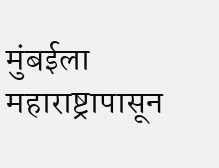मुंबईला महाराष्ट्रापासून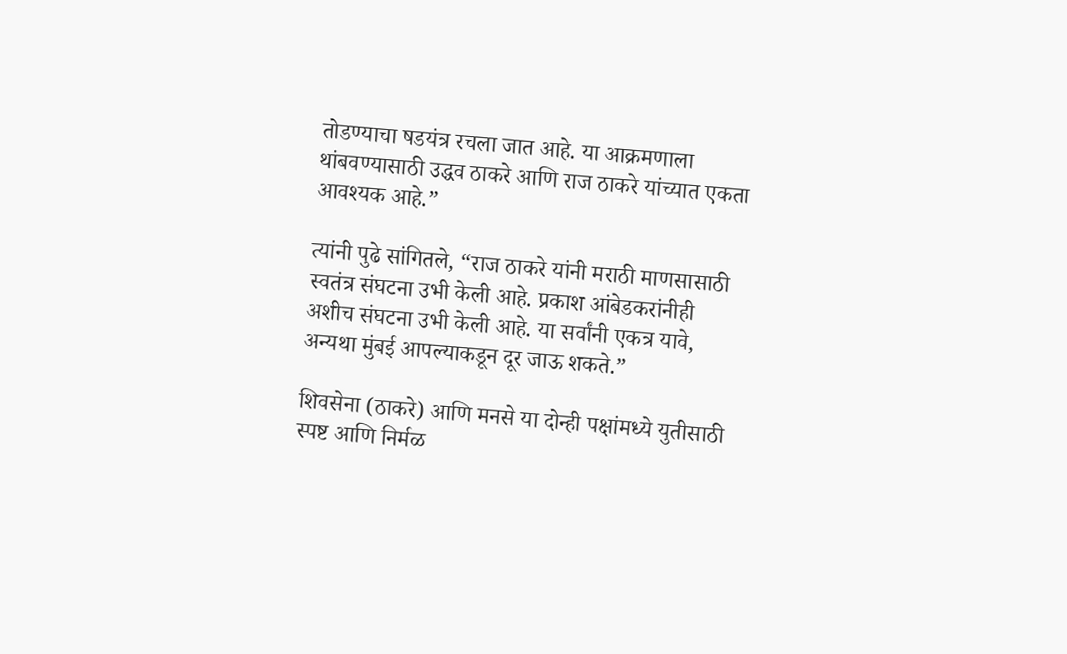तोडण्याचा षडयंत्र रचला जात आहे. या आक्रमणाला थांबवण्यासाठी उद्धव ठाकरे आणि राज ठाकरे यांच्यात एकता आवश्यक आहे.”

त्यांनी पुढे सांगितले, “राज ठाकरे यांनी मराठी माणसासाठी स्वतंत्र संघटना उभी केली आहे. प्रकाश आंबेडकरांनीही अशीच संघटना उभी केली आहे. या सर्वांनी एकत्र यावे, अन्यथा मुंबई आपल्याकडून दूर जाऊ शकते.”

शिवसेना (ठाकरे) आणि मनसे या दोन्ही पक्षांमध्ये युतीसाठी स्पष्ट आणि निर्मळ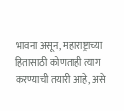भावना असून, महाराष्ट्राच्या हितासाठी कोणताही त्याग करण्याची तयारी आहे, असे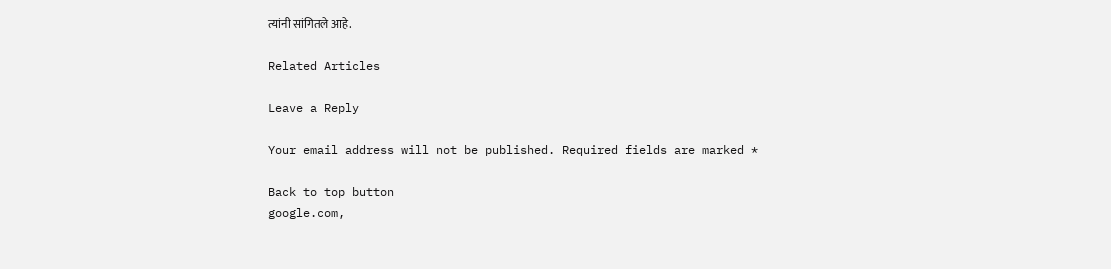त्यांनी सांगितले आहे.

Related Articles

Leave a Reply

Your email address will not be published. Required fields are marked *

Back to top button
google.com,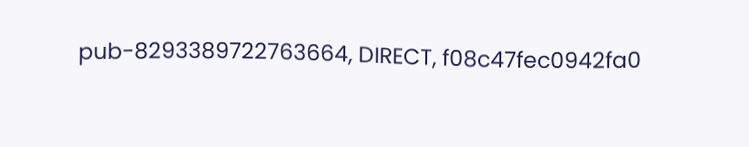pub-8293389722763664, DIRECT, f08c47fec0942fa0